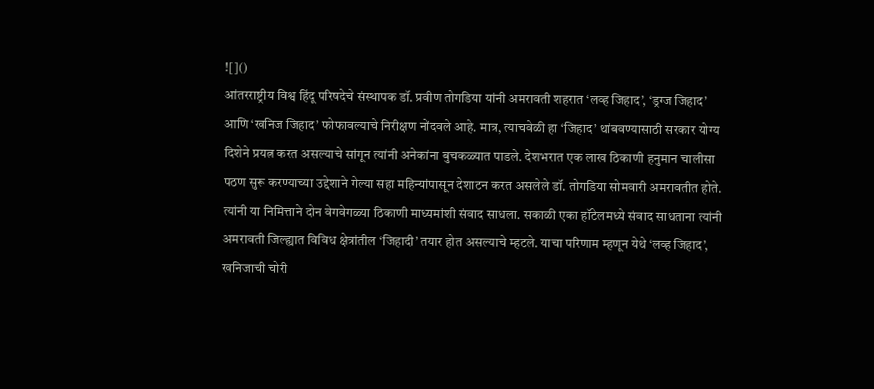![]()
आंतरराष्ट्रीय विश्व हिंदू परिषदेचे संस्थापक डॉ. प्रवीण तोगडिया यांनी अमरावती शहरात ‘लव्ह जिहाद’, ‘ड्रग्ज जिहाद’ आणि ‘खनिज जिहाद’ फोफावल्याचे निरीक्षण नोंदवले आहे. मात्र, त्याचवेळी हा ‘जिहाद’ थांबवण्यासाठी सरकार योग्य दिशेने प्रयत्न करत असल्याचे सांगून त्यांनी अनेकांना बुचकळ्यात पाडले. देशभरात एक लाख ठिकाणी हनुमान चालीसा पठण सुरू करण्याच्या उद्देशाने गेल्या सहा महिन्यांपासून देशाटन करत असलेले डॉ. तोगडिया सोमवारी अमरावतीत होते. त्यांनी या निमित्ताने दोन वेगवेगळ्या ठिकाणी माध्यमांशी संवाद साधला. सकाळी एका हॉटेलमध्ये संवाद साधताना त्यांनी अमरावती जिल्ह्यात विविध क्षेत्रांतील ‘जिहादी’ तयार होत असल्याचे म्हटले. याचा परिणाम म्हणून येथे ‘लव्ह जिहाद’, खनिजाची चोरी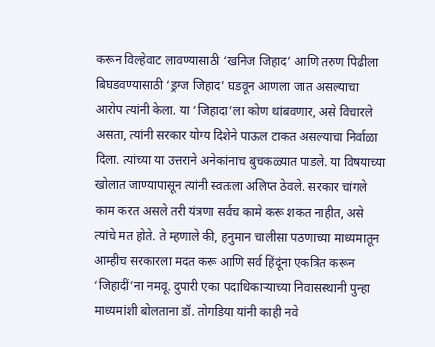करून विल्हेवाट लावण्यासाठी ‘खनिज जिहाद’ आणि तरुण पिढीला बिघडवण्यासाठी ‘ड्रग्ज जिहाद’ घडवून आणला जात असल्याचा आरोप त्यांनी केला. या ‘जिहादा’ला कोण थांबवणार, असे विचारले असता, त्यांनी सरकार योग्य दिशेने पाऊल टाकत असल्याचा निर्वाळा दिला. त्यांच्या या उत्तराने अनेकांनाच बुचकळ्यात पाडले. या विषयाच्या खोलात जाण्यापासून त्यांनी स्वतःला अलिप्त ठेवले. सरकार चांगले काम करत असले तरी यंत्रणा सर्वच कामे करू शकत नाहीत, असे त्यांचे मत होते. ते म्हणाले की, हनुमान चालीसा पठणाच्या माध्यमातून आम्हीच सरकारला मदत करू आणि सर्व हिंदूंना एकत्रित करून ‘जिहादीं’ना नमवू. दुपारी एका पदाधिकाऱ्याच्या निवासस्थानी पुन्हा माध्यमांशी बोलताना डॉ. तोगडिया यांनी काही नवे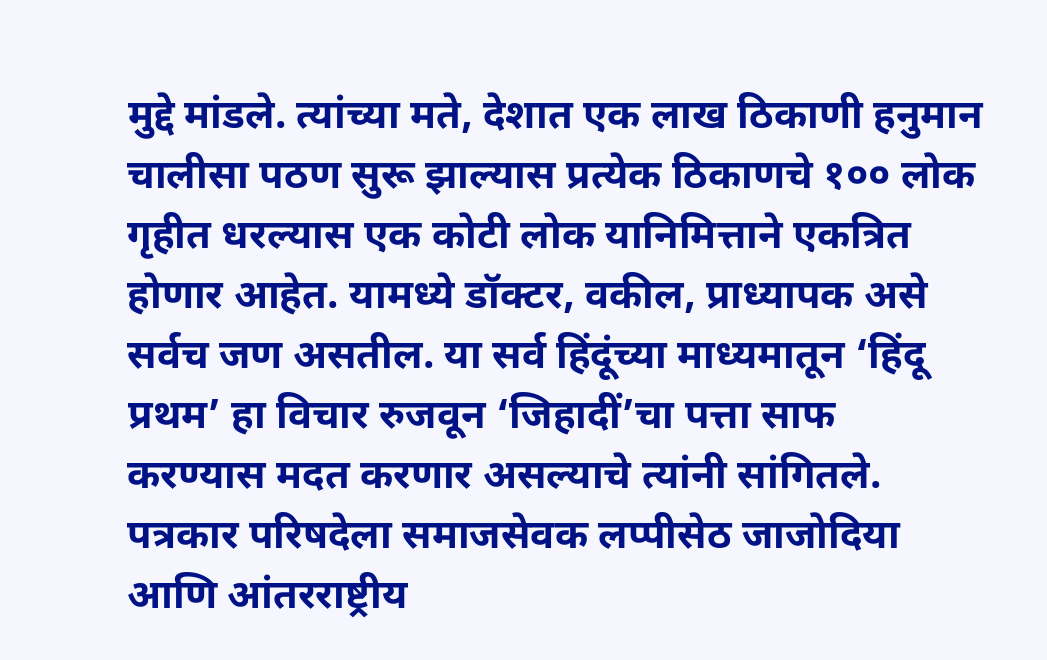मुद्दे मांडले. त्यांच्या मते, देशात एक लाख ठिकाणी हनुमान चालीसा पठण सुरू झाल्यास प्रत्येक ठिकाणचे १०० लोक गृहीत धरल्यास एक कोटी लोक यानिमित्ताने एकत्रित होणार आहेत. यामध्ये डॉक्टर, वकील, प्राध्यापक असे सर्वच जण असतील. या सर्व हिंदूंच्या माध्यमातून ‘हिंदू प्रथम’ हा विचार रुजवून ‘जिहादीं’चा पत्ता साफ करण्यास मदत करणार असल्याचे त्यांनी सांगितले. पत्रकार परिषदेला समाजसेवक लप्पीसेठ जाजोदिया आणि आंतरराष्ट्रीय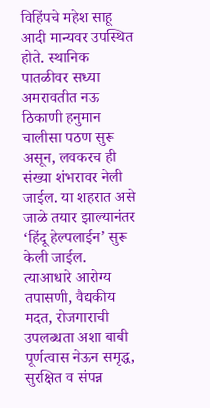विहिंपचे महेश साहू आदी मान्यवर उपस्थित होते. स्थानिक पातळीवर सध्या अमरावतीत नऊ ठिकाणी हनुमान चालीसा पठण सुरू असून, लवकरच ही संख्या शंभरावर नेली जाईल. या शहरात असे जाळे तयार झाल्यानंतर ‘हिंदू हेल्पलाईन’ सुरू केली जाईल. त्याआधारे आरोग्य तपासणी, वैद्यकीय मदत, रोजगाराची उपलब्धता अशा बाबी पूर्णत्वास नेऊन समृद्ध, सुरक्षित व संपन्न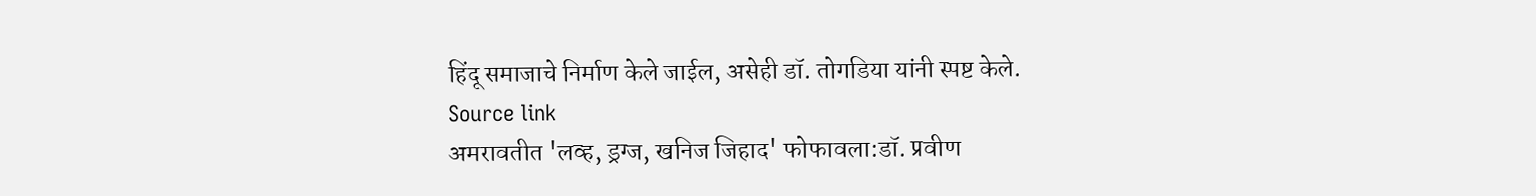हिंदू समाजाचे निर्माण केले जाईल, असेही डॉ. तोगडिया यांनी स्पष्ट केले.
Source link
अमरावतीत 'लव्ह, ड्रग्ज, खनिज जिहाद' फोफावला:डॉ. प्रवीण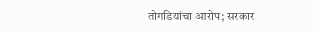तोगडियांचा आरोप; सरकार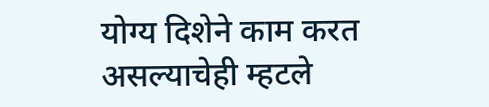योग्य दिशेने काम करत असल्याचेही म्हटले